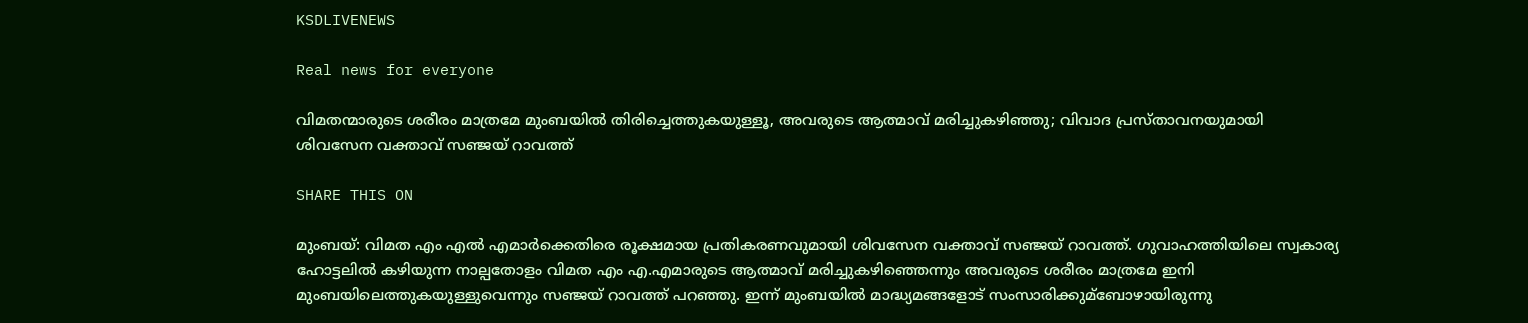KSDLIVENEWS

Real news for everyone

വിമതന്മാരുടെ ശരീരം മാത്രമേ മുംബയില്‍ തിരിച്ചെത്തുകയുള്ളൂ, അവരുടെ ആത്മാവ് മരിച്ചുകഴിഞ്ഞു; വിവാദ പ്രസ്താവനയുമായി ശിവസേന വക്താവ് സഞ്ജയ് റാവത്ത്

SHARE THIS ON

മുംബയ്: വിമത എം എല്‍ എമാര്‍ക്കെതിരെ രൂക്ഷമായ പ്രതികരണവുമായി ശിവസേന വക്താവ് സഞ്ജയ് റാവത്ത്. ഗുവാഹത്തിയിലെ സ്വകാര്യ ഹോട്ടലില്‍ കഴിയുന്ന നാല്പതോളം വിമത എം എ.എമാരുടെ ആത്മാവ് മരിച്ചുകഴിഞ്ഞെന്നും അവരുടെ ശരീരം മാത്രമേ ഇനി മുംബയിലെത്തുകയുള്ളുവെന്നും സഞ്ജയ് റാവത്ത് പറഞ്ഞു. ഇന്ന് മുംബയില്‍ മാദ്ധ്യമങ്ങളോട് സംസാരിക്കുമ്ബോഴായിരുന്നു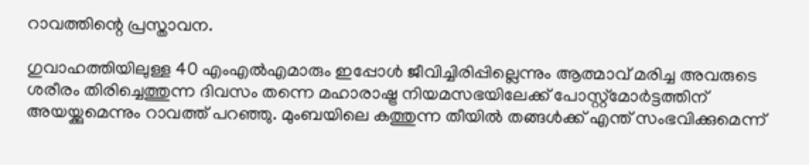റാവത്തിന്റെ പ്രസ്താവന.

ഗുവാഹത്തിയിലുള്ള 40 എംഎല്‍എമാരും ഇപ്പോള്‍ ജീവിച്ചിരിപ്പില്ലെന്നും ആത്മാവ് മരിച്ച അവരുടെ ശരീരം തിരിച്ചെത്തുന്ന ദിവസം തന്നെ മഹാരാഷ്ട്ര നിയമസഭയിലേക്ക് പോസ്റ്റ്മോര്‍ട്ടത്തിന് അയയ്ക്കുമെന്നും റാവത്ത് പറഞ്ഞു. മുംബയിലെ കത്തുന്ന തീയില്‍ തങ്ങള്‍ക്ക് എന്ത് സംഭവിക്കുമെന്ന്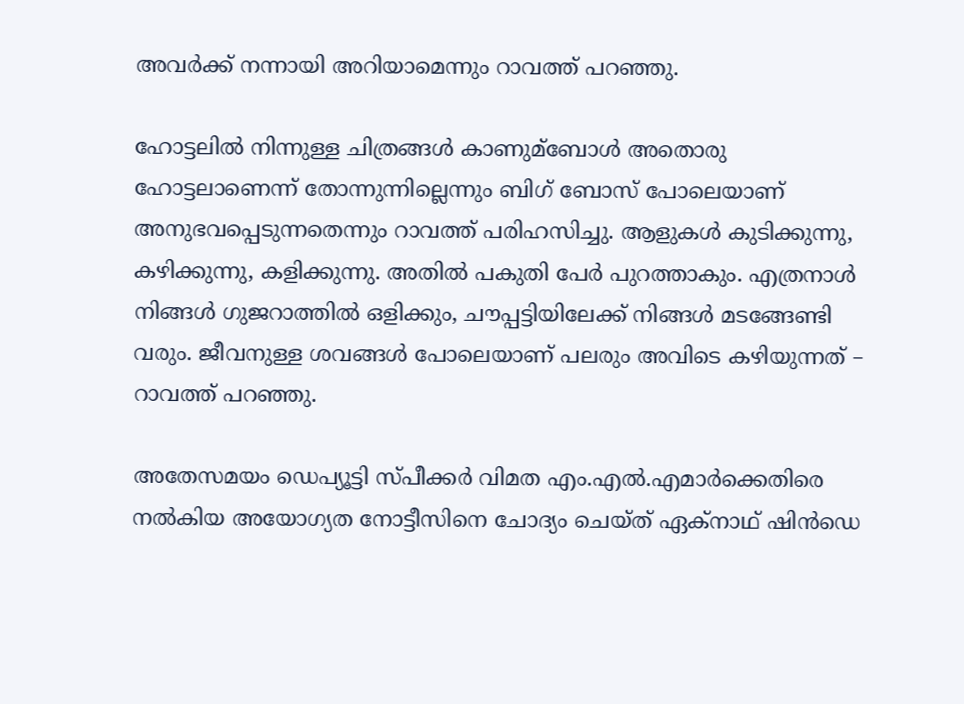അവര്‍ക്ക് നന്നായി അറിയാമെന്നും റാവത്ത് പറഞ്ഞു.

ഹോട്ടലില്‍ നിന്നുള്ള ചിത്രങ്ങള്‍ കാണുമ്ബോള്‍ അതൊരു ഹോട്ടലാണെന്ന് തോന്നുന്നില്ലെന്നും ബിഗ് ബോസ് പോലെയാണ് അനുഭവപ്പെടുന്നതെന്നും റാവത്ത് പരിഹസിച്ചു. ആളുകള്‍ കുടിക്കുന്നു, കഴിക്കുന്നു, കളിക്കുന്നു. അതില്‍ പകുതി പേര്‍ പുറത്താകും. എത്രനാള്‍ നിങ്ങള്‍ ഗുജറാത്തില്‍ ഒളിക്കും, ചൗപ്പട്ടിയിലേക്ക് നിങ്ങള്‍ മടങ്ങേണ്ടി വരും. ജീവനുള്ള ശവങ്ങള്‍ പോലെയാണ് പലരും അവിടെ കഴിയുന്നത് – റാവത്ത് പറഞ്ഞു.

അതേസമയം ഡെപ്യൂട്ടി സ്‌പീക്കര്‍ വിമത എം.എല്‍.എമാര്‍ക്കെതിരെ നല്‍കിയ അയോഗ്യത നോട്ടീസിനെ ചോദ്യം ചെയ്ത് ഏക്‌നാഥ് ഷിന്‍ഡെ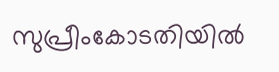സുപ്രീംകോടതിയില്‍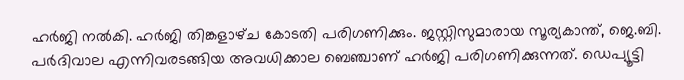ഹര്‍ജി നല്‍കി. ഹര്‍ജി തിങ്കളാഴ്‌ച കോടതി പരിഗണിക്കും. ജസ്റ്റിസുമാരായ സൂര്യകാന്ത്, ജെ.ബി. പര്‍ദിവാല എന്നിവരടങ്ങിയ അവധിക്കാല ബെഞ്ചാണ് ഹര്‍ജി പരിഗണിക്കുന്നത്. ഡെപ്യൂട്ടി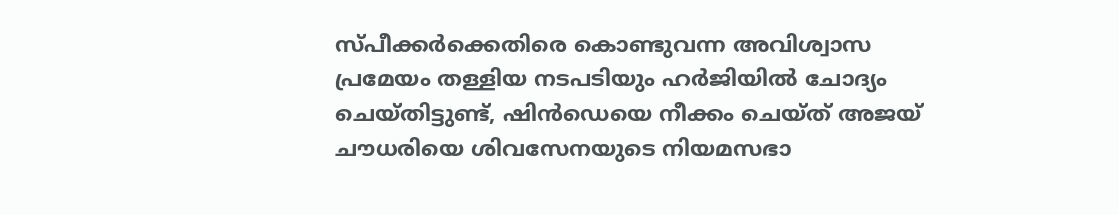സ്പീക്കര്‍ക്കെതിരെ കൊണ്ടുവന്ന അവിശ്വാസ പ്രമേയം തള്ളിയ നടപടിയും ഹര്‍ജിയില്‍ ചോദ്യം ചെയ്‌തിട്ടുണ്ട്, ഷിന്‍ഡെയെ നീക്കം ചെയ്ത് അജയ്‌ ചൗധരിയെ ശിവസേനയുടെ നിയമസഭാ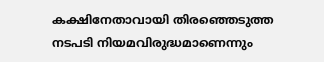കക്ഷിനേതാവായി തിരഞ്ഞെടുത്ത നടപടി നിയമവിരുദ്ധമാണെന്നും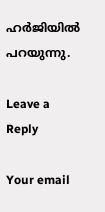ഹര്‍ജിയില്‍ പറയുന്നു.

Leave a Reply

Your email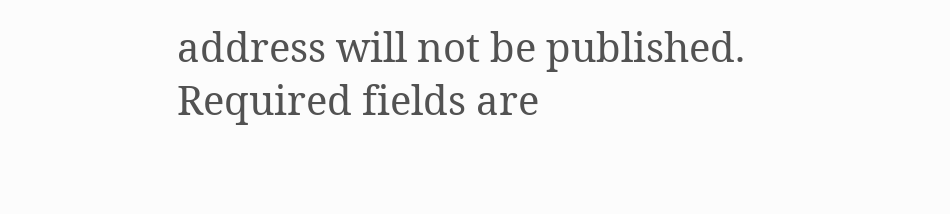address will not be published. Required fields are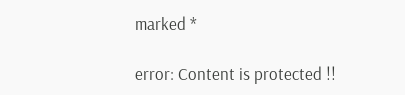marked *

error: Content is protected !!